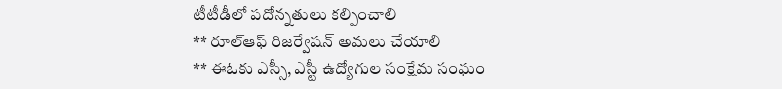టీటీడీలో పదోన్నతులు కల్పించాలి
** రూల్ఆఫ్ రిజర్వేషన్ అమలు చేయాలి
** ఈఓకు ఎస్సీ, ఎస్టీ ఉద్యోగుల సంక్షేమ సంఘం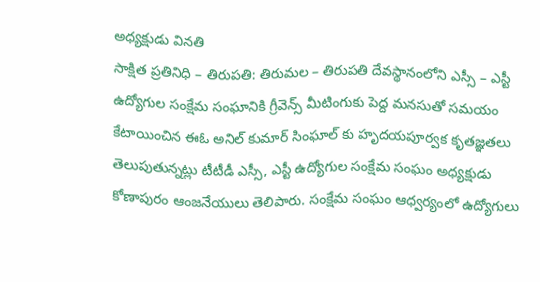అధ్యక్షుడు వినతి
సాక్షిత ప్రతినిధి – తిరుపతి: తిరుమల – తిరుపతి దేవస్థానంలోని ఎస్సీ – ఎస్టీ ఉద్యోగుల సంక్షేమ సంఘానికి గ్రీవెన్స్ మీటింగుకు పెద్ద మనసుతో సమయం కేటాయించిన ఈఓ అనిల్ కుమార్ సింఘాల్ కు హృదయపూర్వక కృతజ్ఞతలు తెలుపుతున్నట్లు టీటీడీ ఎస్సీ, ఎస్టీ ఉద్యోగుల సంక్షేమ సంఘం అధ్యక్షుడు కోణాపురం ఆంజనేయులు తెలిపారు. సంక్షేమ సంఘం ఆధ్వర్యంలో ఉద్యోగులు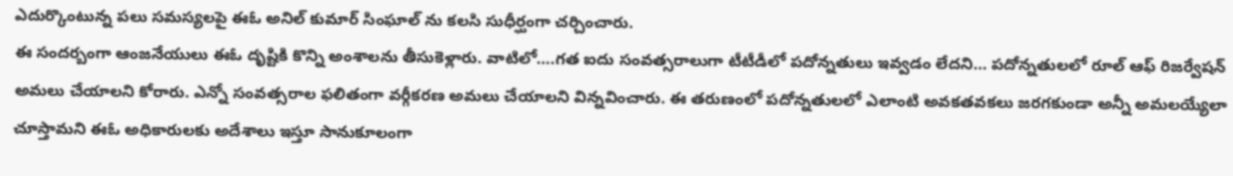ఎదుర్కొంటున్న పలు సమస్యలపై ఈఓ అనిల్ కుమార్ సింఘాల్ ను కలసి సుధీర్ఘంగా చర్చించారు.
ఈ సందర్బంగా ఆంజనేయులు ఈఓ దృష్టికి కొన్ని అంశాలను తీసుకెళ్లారు. వాటిలో….గత ఐదు సంవత్సరాలుగా టీటీడీలో పదోన్నతులు ఇవ్వడం లేదని… పదోన్నతులలో రూల్ ఆఫ్ రిజర్వేషన్ అమలు చేయాలని కోరారు. ఎన్నో సంవత్సరాల ఫలితంగా వర్గీకరణ అమలు చేయాలని విన్నవించారు. ఈ తరుణంలో పదోన్నతులలో ఎలాంటి అవకతవకలు జరగకుండా అన్నీ అమలయ్యేలా చూస్తామని ఈఓ అధికారులకు అదేశాలు ఇస్తూ సానుకూలంగా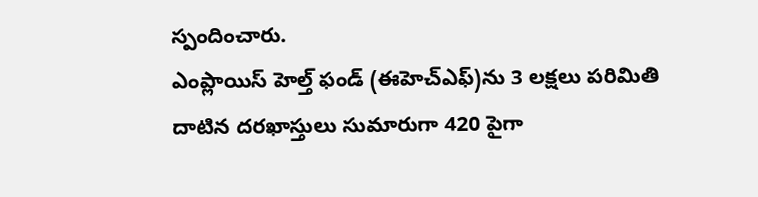స్పందించారు.
ఎంప్లాయిస్ హెల్త్ ఫండ్ (ఈహెచ్ఎఫ్)ను 3 లక్షలు పరిమితి దాటిన దరఖాస్తులు సుమారుగా 420 పైగా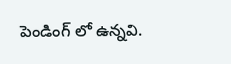పెండింగ్ లో ఉన్నవి.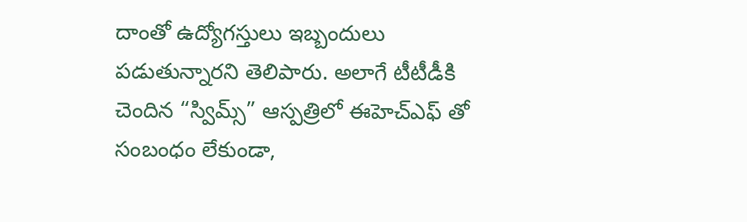దాంతో ఉద్యోగస్తులు ఇబ్బందులు పడుతున్నారని తెలిపారు. అలాగే టీటీడీకి చెందిన “స్విమ్స్” ఆస్పత్రిలో ఈహెచ్ఎఫ్ తో సంబంధం లేకుండా,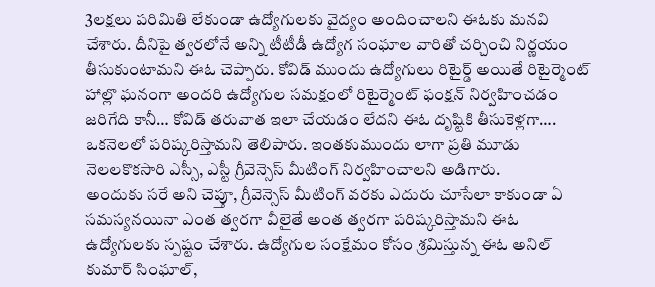3లక్షలు పరిమితి లేకుండా ఉద్యోగులకు వైద్యం అందించాలని ఈఓకు మనవి చేశారు. దీనిపై త్వరలోనే అన్ని టీటీడీ ఉద్యోగ సంఘాల వారితో చర్చించి నిర్ణయం తీసుకుంటామని ఈఓ చెప్పారు. కోవిడ్ ముందు ఉద్యోగులు రిటైర్డ్ అయితే రిటైర్మెంట్ హాల్లొ ఘనంగా అందరి ఉద్యోగుల సమక్షంలో రిటైర్మెంట్ ఫంక్షన్ నిర్వహించడం జరిగేది కానీ… కోవిడ్ తరువాత ఇలా చేయడం లేదని ఈఓ దృష్టికి తీసుకెళ్లగా…. ఒకనెలలో పరిష్కరిస్తామని తెలిపారు. ఇంతకుముందు లాగా ప్రతి మూడు నెలలకొకసారి ఎస్సీ, ఎస్టీ గ్రీవెన్సెస్ మీటింగ్ నిర్వహించాలని అడిగారు.
అందుకు సరే అని చెప్తూ, గ్రీవెన్సెస్ మీటింగ్ వరకు ఎదురు చూసేలా కాకుండా ఏ సమస్యనయినా ఎంత త్వరగా వీలైతే అంత త్వరగా పరిష్కరిస్తామని ఈఓ ఉద్యోగులకు స్పష్టం చేశారు. ఉద్యోగుల సంక్షేమం కోసం శ్రమిస్తున్న ఈఓ అనిల్ కుమార్ సింఘాల్,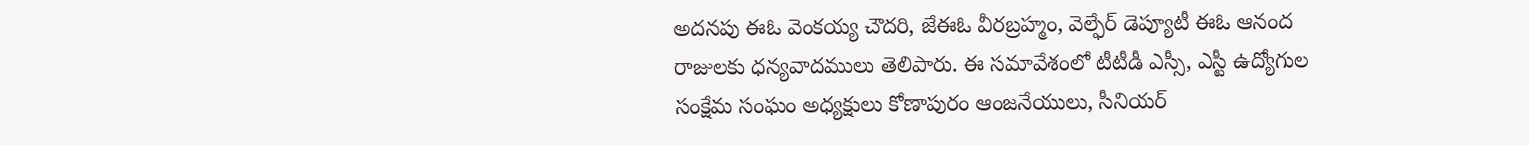అదనపు ఈఓ వెంకయ్య చౌదరి, జేఈఓ వీరబ్రహ్మం, వెల్ఫేర్ డెప్యూటీ ఈఓ ఆనంద రాజులకు ధన్యవాదములు తెలిపారు. ఈ సమావేశంలో టీటీడీ ఎస్సీ, ఎస్టీ ఉద్యోగుల సంక్షేమ సంఘం అధ్యక్షులు కోణాపురం ఆంజనేయులు, సీనియర్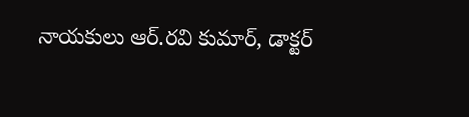నాయకులు ఆర్.రవి కుమార్, డాక్టర్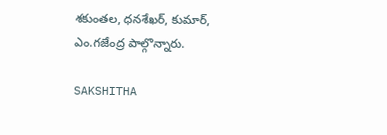శకుంతల, ధనశేఖర్, కుమార్, ఎం.గజేంద్ర పాల్గొన్నారు.

SAKSHITHA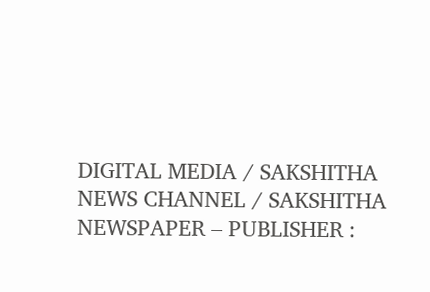DIGITAL MEDIA / SAKSHITHA NEWS CHANNEL / SAKSHITHA NEWSPAPER – PUBLISHER :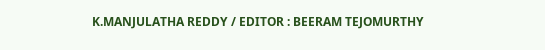K.MANJULATHA REDDY / EDITOR : BEERAM TEJOMURTHY